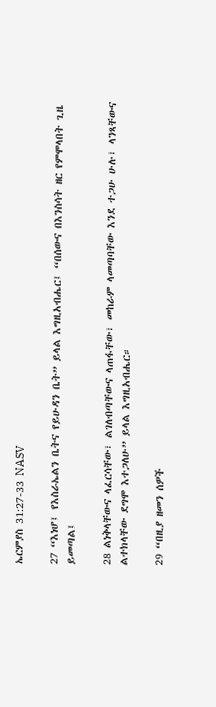ኤርምያስ 31:27-33 NASV

27 “እነሆ፤ የእስራኤልን ቤትና የይሁዳን ቤት” ይላል እግዚአብሔር፤ “በሰውና በእንስሳት ዘር የምሞላበት ጊዜ ይመጣል፤

28 ልነቅላቸውና ላፈርሳቸው፣ ልገለብጣቸውና ላጠፋቸው፣ መከራም ላመጣባቸው እንደ ተጋሁ ሁሉ፣ ላንጻቸውና ልተክላቸው ደግሞ እተጋለሁ” ይላል እግዚአብሔር።

29 “በዚያ ዘመን ሰዎች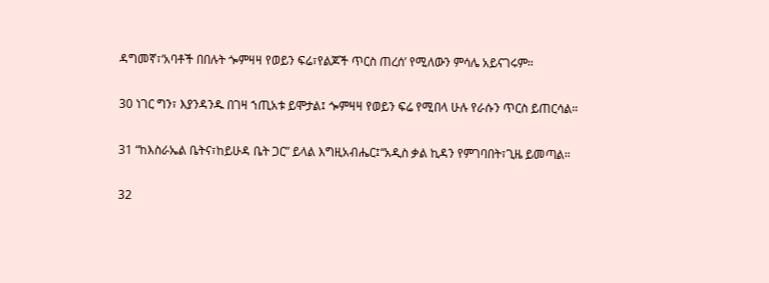ዳግመኛ፣‘አባቶች በበሉት ጐምዛዛ የወይን ፍሬ፣የልጆች ጥርስ ጠረሰ’ የሚለውን ምሳሌ አይናገሩም።

30 ነገር ግን፣ እያንዳንዱ በገዛ ኀጢአቱ ይሞታል፤ ጐምዛዛ የወይን ፍሬ የሚበላ ሁሉ የራሱን ጥርስ ይጠርሳል።

31 “ከእስራኤል ቤትና፣ከይሁዳ ቤት ጋር” ይላል እግዚአብሔር፤“አዲስ ቃል ኪዳን የምገባበት፣ጊዜ ይመጣል።

32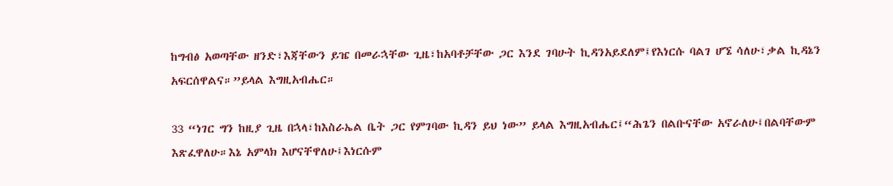ከግብፅ አወጣቸው ዘንድ፣እጃቸውን ይዤ በመራኋቸው ጊዜ፣ከአባቶቻቸው ጋር እንደ ገባሁት ኪዳንአይደለም፤የእነርሱ ባልገ ሆኜ ሳለሁ፣ቃል ኪዳኔን አፍርሰዋልና።”ይላል እግዚአብሔር።

33 “ነገር ግን ከዚያ ጊዜ በኋላ፣ከእስራኤል ቤት ጋር የምገባው ኪዳን ይህ ነው” ይላል እግዚአብሔር፤“ሕጌን በልቡናቸው አኖራለሁ፤በልባቸውም እጽፈዋለሁ።እኔ አምላክ እሆናቸዋለሁ፤እነርሱም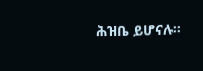ሕዝቤ ይሆናሉ።